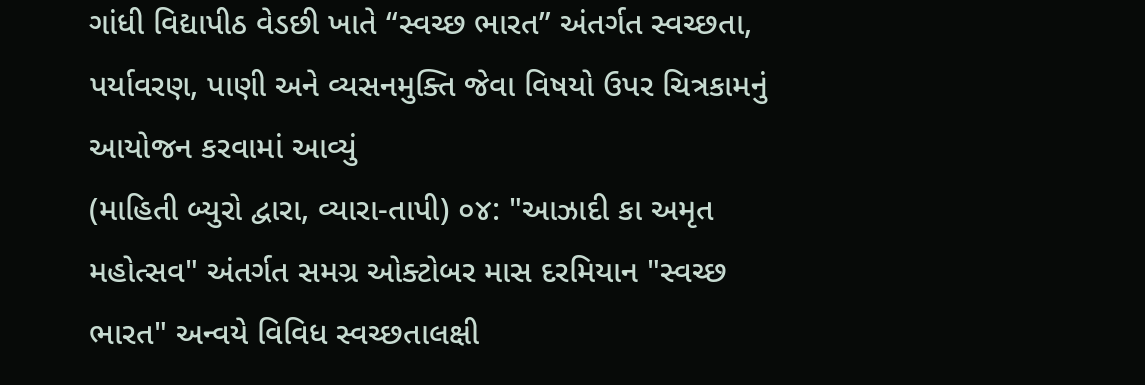ગાંધી વિદ્યાપીઠ વેડછી ખાતે “સ્વચ્છ ભારત” અંતર્ગત સ્વચ્છતા, પર્યાવરણ, પાણી અને વ્યસનમુક્તિ જેવા વિષયો ઉપર ચિત્રકામનું આયોજન કરવામાં આવ્યું
(માહિતી બ્યુરો દ્વારા, વ્યારા-તાપી) ૦૪: "આઝાદી કા અમૃત મહોત્સવ" અંતર્ગત સમગ્ર ઓક્ટોબર માસ દરમિયાન "સ્વચ્છ ભારત" અન્વયે વિવિધ સ્વચ્છતાલક્ષી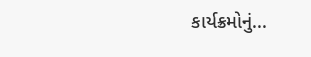કાર્યક્રમોનું...